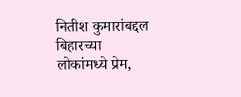नितीश कुमारांबद्दल बिहारच्या लोकांमध्ये प्रेम,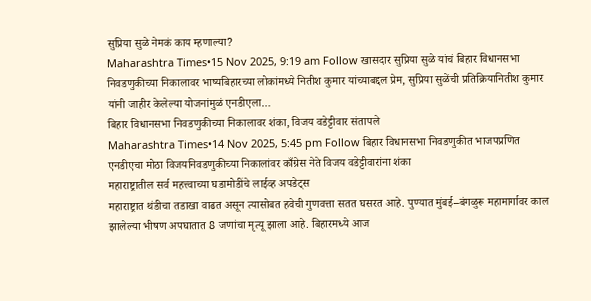सुप्रिया सुळे नेमकं काय म्हणाल्या?
Maharashtra Times•15 Nov 2025, 9:19 am Follow खासदार सुप्रिया सुळे यांचं बिहार विधानसभा निवडणुकीच्या निकालावर भाष्यबिहारच्या लोकांमध्ये नितीश कुमार यांच्याबद्दल प्रेम, सुप्रिया सुळेंची प्रतिक्रियानितीश कुमार यांनी जाहीर केलेल्या योजनांमुळं एनडीएला…
बिहार विधानसभा निवडणुकीच्या निकालावर शंका, विजय वडेट्टीवार संतापले
Maharashtra Times•14 Nov 2025, 5:45 pm Follow बिहार विधानसभा निवडणुकीत भाजपप्रणित एनडीएचा मोठा विजयनिवडणुकीच्या निकालांवर काँग्रेस नेते विजय वडेट्टीवारांना शंका
महाराष्ट्रातील सर्व महत्त्वाच्या घडामोडींचे लाईव्ह अपडेट्स
महाराष्ट्रात थंडीचा तडाखा वाढत असून त्यासोबत हवेची गुणवत्ता सतत घसरत आहे. पुण्यात मुंबई–बंगळुरू महामार्गावर काल झालेल्या भीषण अपघातात 8 जणांचा मृत्यू झाला आहे. बिहारमध्ये आज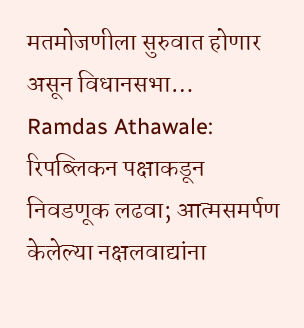मतमोजणीला सुरुवात होणार असून विधानसभा…
Ramdas Athawale: रिपब्लिकन पक्षाकडून निवडणूक लढवा; आत्मसमर्पण केलेल्या नक्षलवाद्यांना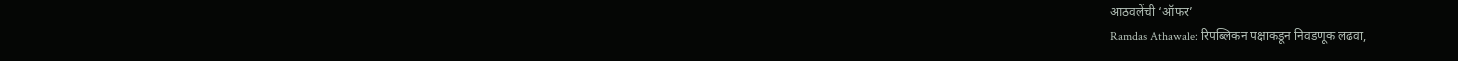आठवलेंची ‘ऑफर’
Ramdas Athawale: रिपब्लिकन पक्षाकडून निवडणूक लढवा,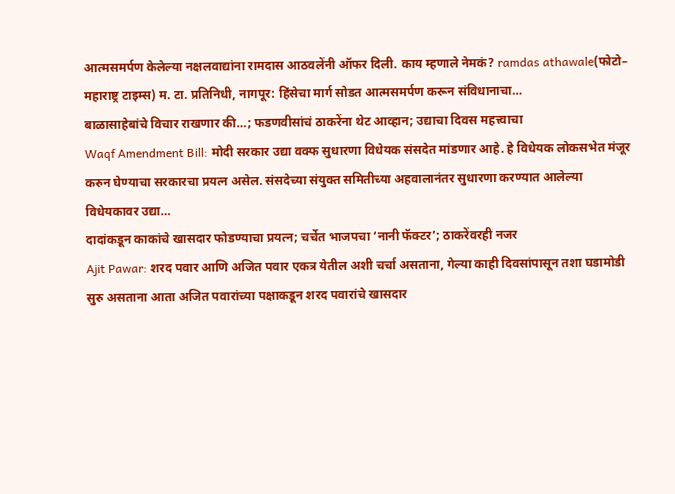आत्मसमर्पण केलेल्या नक्षलवाद्यांना रामदास आठवलेंनी ऑफर दिली. काय म्हणाले नेमकं? ramdas athawale(फोटो– महाराष्ट्र टाइम्स) म. टा. प्रतिनिधी, नागपूर: हिंसेचा मार्ग सोडत आत्मसमर्पण करून संविधानाचा…
बाळासाहेबांचे विचार राखणार की…; फडणवीसांचं ठाकरेंना थेट आव्हान; उद्याचा दिवस महत्त्वाचा
Waqf Amendment Bill: मोदी सरकार उद्या वक्फ सुधारणा विधेयक संसदेत मांडणार आहे. हे विधेयक लोकसभेत मंजूर करुन घेण्याचा सरकारचा प्रयत्न असेल. संसदेच्या संयुक्त समितीच्या अहवालानंतर सुधारणा करण्यात आलेल्या विधेयकावर उद्या…
दादांकडून काकांचे खासदार फोडण्याचा प्रयत्न; चर्चेत भाजपचा ‘नानी फॅक्टर’; ठाकरेंवरही नजर
Ajit Pawar: शरद पवार आणि अजित पवार एकत्र येतील अशी चर्चा असताना, गेल्या काही दिवसांपासून तशा घडामोडी सुरु असताना आता अजित पवारांच्या पक्षाकडून शरद पवारांचे खासदार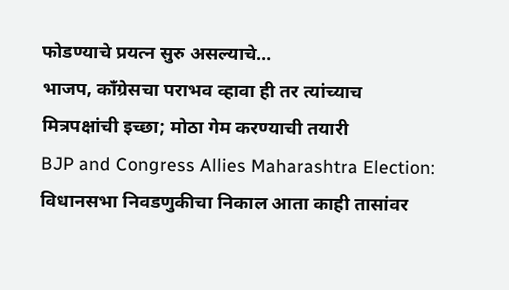फोडण्याचे प्रयत्न सुरु असल्याचे…
भाजप, काँग्रेसचा पराभव व्हावा ही तर त्यांच्याच मित्रपक्षांची इच्छा; मोठा गेम करण्याची तयारी
BJP and Congress Allies Maharashtra Election: विधानसभा निवडणुकीचा निकाल आता काही तासांवर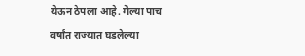येऊन ठेपला आहे. गेल्या पाच वर्षांत राज्यात घडलेल्या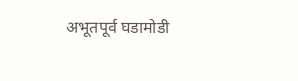अभूतपूर्व घडामोडी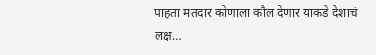पाहता मतदार कोणाला कौल देणार याकडे देशाचं लक्ष…